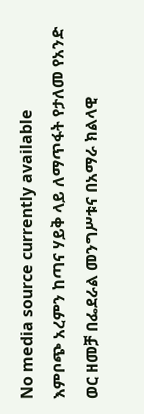No media source currently available
እምቦጭ አረምን ከጣና ሃይቅ ላይ ለማጥፋት የታለመ የአንድ ወር ዘመቻ በፌደራል መንግሥቱና በአማራ ክልላዊ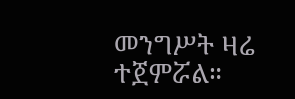መንግሥት ዛሬ ተጀምሯል።